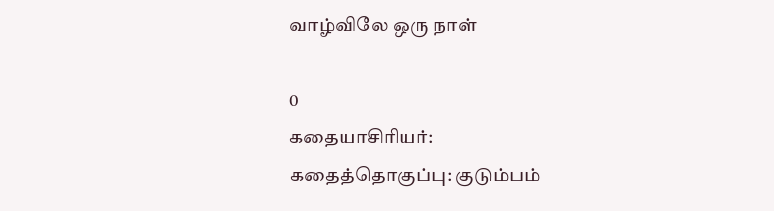வாழ்விலே ஒரு நாள்

0
கதையாசிரியர்:
கதைத்தொகுப்பு: குடும்பம்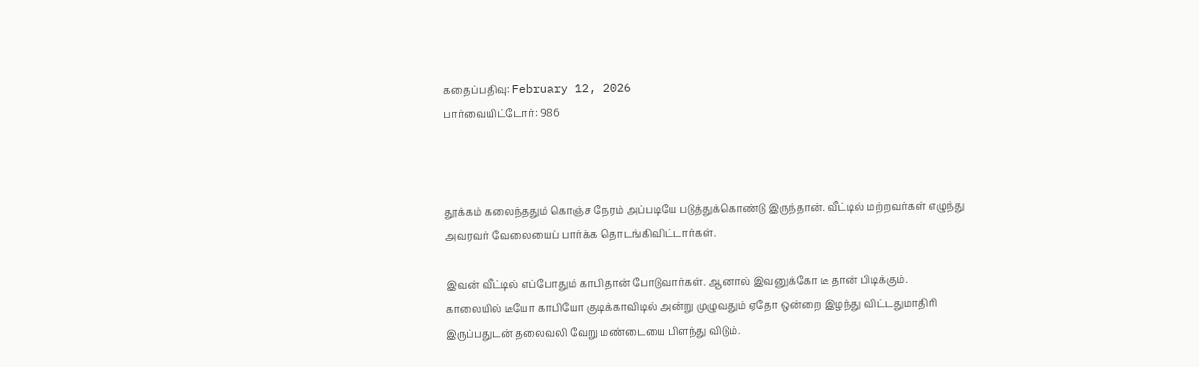கதைப்பதிவு: February 12, 2026
பார்வையிட்டோர்: 986



தூக்கம் கலைந்ததும் கொஞ்ச நேரம் அப்படியே படுத்துக்கொண்டு இருந்தான். வீட்டில் மற்றவர்கள் எழுந்து அவரவர் வேலையைப் பார்க்க தொடங்கிவிட்டார்கள்.

இவன் வீட்டில் எப்போதும் காபிதான் போடுவார்கள். ஆனால் இவனுக்கோ டீ தான் பிடிக்கும். காலையில் டீயோ காபியோ குடிக்காவிடில் அன்று முழுவதும் ஏதோ ஒன்றை இழந்து விட்டதுமாதிரி இருப்பதுடன் தலைவலி வேறு மண்டையை பிளந்து விடும்.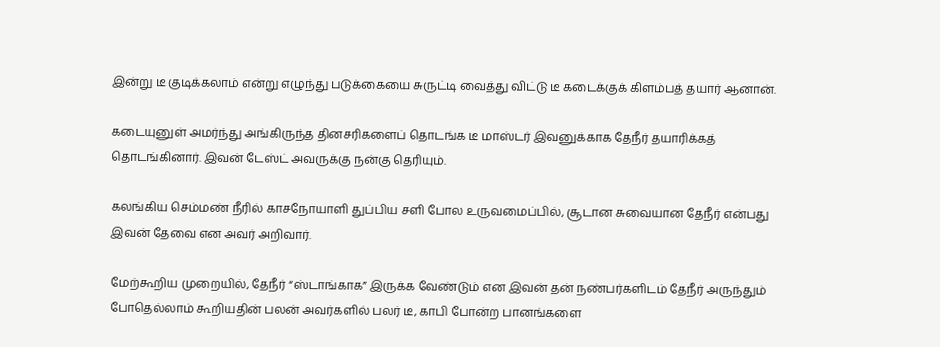இன்று டீ குடிக்கலாம் என்று எழுந்து படுக்கையை சுருட்டி வைத்து விட்டு டீ கடைக்குக் கிளம்பத் தயார் ஆனான்.

கடையுனுள் அமர்ந்து அங்கிருந்த தினசரிகளைப் தொடங்க டீ மாஸ்டர் இவனுக்காக தேநீர் தயாரிக்கத் தொடங்கினார். இவன் டேஸ்ட் அவருக்கு நன்கு தெரியும்.

கலங்கிய செம்மண் நீரில் காசநோயாளி துப்பிய சளி போல உருவமைப்பில், சூடான சுவையான தேநீர் என்பது இவன் தேவை என அவர் அறிவார்.

மேற்கூறிய முறையில், தேநீர் “ஸ்டாங்காக” இருக்க வேண்டும் என இவன் தன் நண்பர்களிடம் தேநீர் அருந்தும் போதெல்லாம் கூறியதின் பலன் அவர்களில் பலர் டீ, காபி போன்ற பானங்களை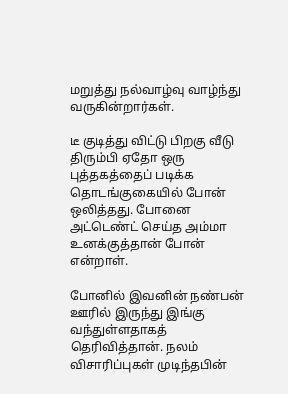மறுத்து நல்வாழ்வு வாழ்ந்து வருகின்றார்கள்.

டீ குடித்து விட்டு பிறகு வீடு திரும்பி ஏதோ ஒரு புத்தகத்தைப் படிக்க தொடங்குகையில் போன் ஒலித்தது. போனை அட்டெண்ட் செய்த அம்மா உனக்குத்தான் போன் என்றாள்.

போனில் இவனின் நண்பன் ஊரில் இருந்து இங்கு வந்துள்ளதாகத் தெரிவித்தான். நலம் விசாரிப்புகள் முடிந்தபின்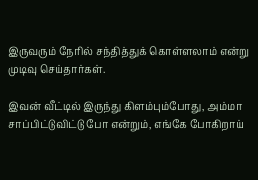இருவரும் நேரில் சந்தித்துக் கொள்ளலாம் என்று முடிவு செய்தார்கள்.

இவன் வீட்டில் இருந்து கிளம்பும்போது, அம்மா சாப்பிட்டுவிட்டு போ என்றும், எங்கே போகிறாய்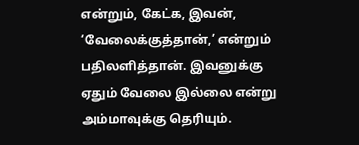என்றும், கேட்க, இவன், ‘வேலைக்குத்தான்,’ என்றும் பதிலளித்தான். இவனுக்கு ஏதும் வேலை இல்லை என்று அம்மாவுக்கு தெரியும்.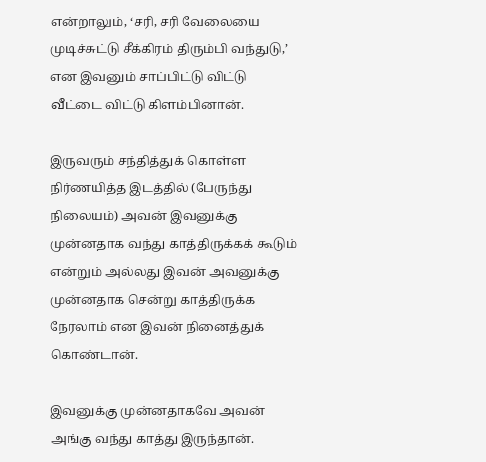என்றாலும், ‘சரி, சரி வேலையை முடிச்சுட்டு சீக்கிரம் திரும்பி வந்துடு,’ என இவனும் சாப்பிட்டு விட்டு வீட்டை விட்டு கிளம்பினான்.

இருவரும் சந்தித்துக் கொள்ள நிர்ணயித்த இடத்தில் (பேருந்து நிலையம்) அவன் இவனுக்கு முன்னதாக வந்து காத்திருக்கக் கூடும் என்றும் அல்லது இவன் அவனுக்கு முன்னதாக சென்று காத்திருக்க நேரலாம் என இவன் நினைத்துக் கொண்டான்.

இவனுக்கு முன்னதாகவே அவன் அங்கு வந்து காத்து இருந்தான்.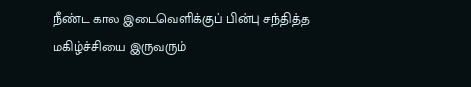நீண்ட கால இடைவெளிக்குப் பின்பு சந்தித்த மகிழ்ச்சியை இருவரும்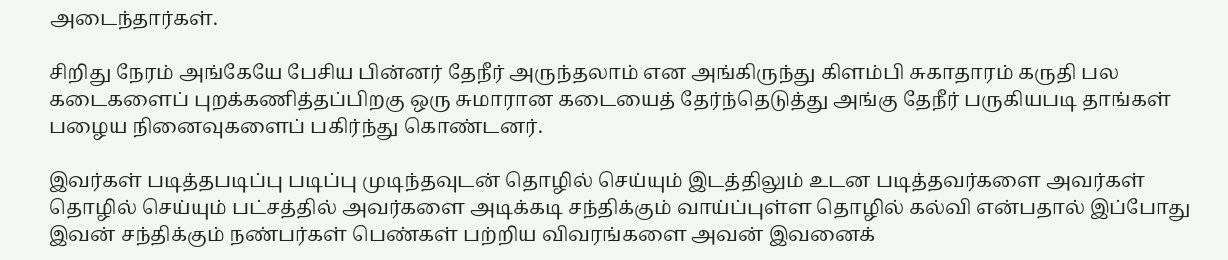அடைந்தார்கள்.

சிறிது நேரம் அங்கேயே பேசிய பின்னர் தேநீர் அருந்தலாம் என அங்கிருந்து கிளம்பி சுகாதாரம் கருதி பல கடைகளைப் புறக்கணித்தப்பிறகு ஒரு சுமாரான கடையைத் தேர்ந்தெடுத்து அங்கு தேநீர் பருகியபடி தாங்கள் பழைய நினைவுகளைப் பகிர்ந்து கொண்டனர்.

இவர்கள் படித்தபடிப்பு படிப்பு முடிந்தவுடன் தொழில் செய்யும் இடத்திலும் உடன படித்தவர்களை அவர்கள் தொழில் செய்யும் பட்சத்தில் அவர்களை அடிக்கடி சந்திக்கும் வாய்ப்புள்ள தொழில் கல்வி என்பதால் இப்போது இவன் சந்திக்கும் நண்பர்கள் பெண்கள் பற்றிய விவரங்களை அவன் இவனைக்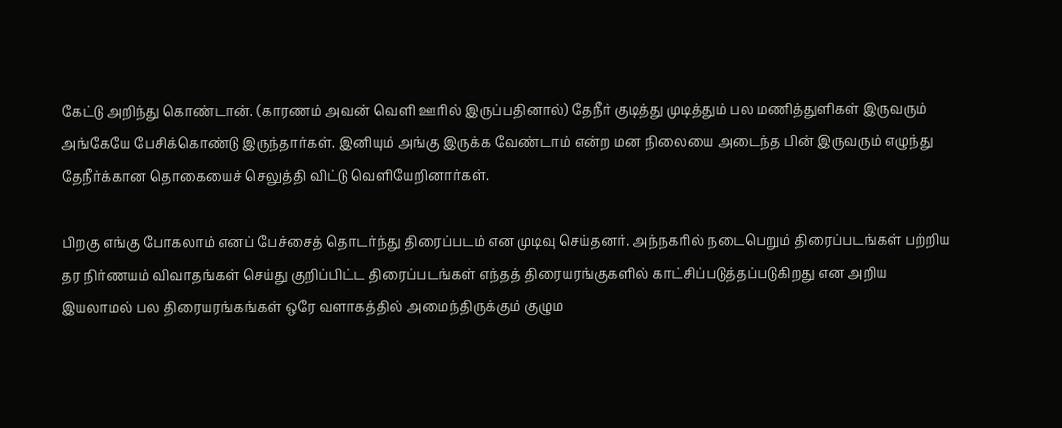கேட்டு அறிந்து கொண்டான். (காரணம் அவன் வெளி ஊரில் இருப்பதினால்) தேநீர் குடித்து முடித்தும் பல மணித்துளிகள் இருவரும் அங்கேயே பேசிக்கொண்டு இருந்தார்கள். இனியும் அங்கு இருக்க வேண்டாம் என்ற மன நிலையை அடைந்த பின் இருவரும் எழுந்து தேநீர்க்கான தொகையைச் செலுத்தி விட்டு வெளியேறினார்கள்.

பிறகு எங்கு போகலாம் எனப் பேச்சைத் தொடர்ந்து திரைப்படம் என முடிவு செய்தனர். அந்நகரில் நடைபெறும் திரைப்படங்கள் பற்றிய தர நிர்ணயம் விவாதங்கள் செய்து குறிப்பிட்ட திரைப்படங்கள் எந்தத் திரையரங்குகளில் காட்சிப்படுத்தப்படுகிறது என அறிய இயலாமல் பல திரையரங்கங்கள் ஒரே வளாகத்தில் அமைந்திருக்கும் குழும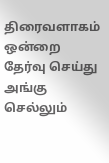திரைவளாகம் ஒன்றை தேர்வு செய்து அங்கு செல்லும்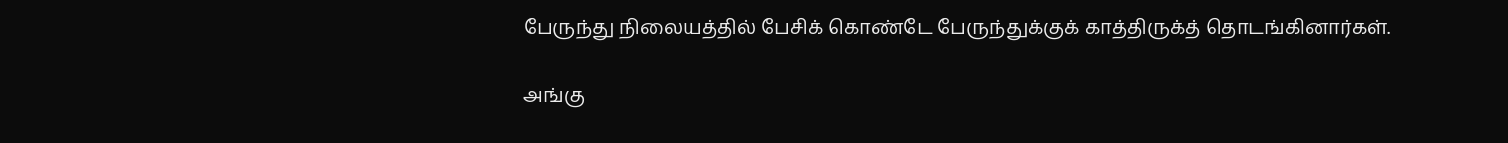பேருந்து நிலையத்தில் பேசிக் கொண்டே பேருந்துக்குக் காத்திருக்த் தொடங்கினார்கள்.

அங்கு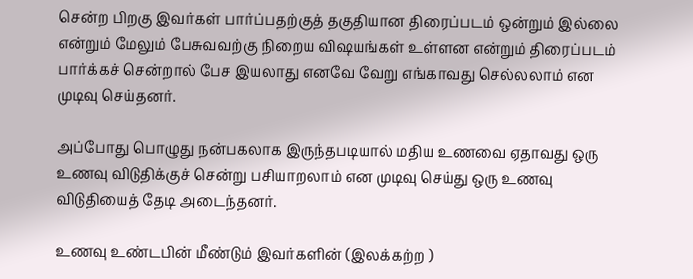சென்ற பிறகு இவர்கள் பார்ப்பதற்குத் தகுதியான திரைப்படம் ஒன்றும் இல்லை என்றும் மேலும் பேசுவவற்கு நிறைய விஷயங்கள் உள்ளன என்றும் திரைப்படம் பார்க்கச் சென்றால் பேச இயலாது எனவே வேறு எங்காவது செல்லலாம் என முடிவு செய்தனர்.

அப்போது பொழுது நன்பகலாக இருந்தபடியால் மதிய உணவை ஏதாவது ஒரு உணவு விடுதிக்குச் சென்று பசியாறலாம் என முடிவு செய்து ஒரு உணவு விடுதியைத் தேடி அடைந்தனர்.

உணவு உண்டபின் மீண்டும் இவர்களின் (இலக்கற்ற )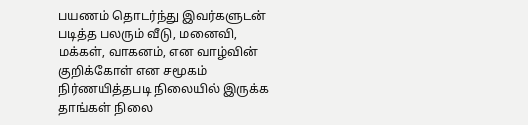பயணம் தொடர்ந்து இவர்களுடன் படித்த பலரும் வீடு, மனைவி, மக்கள், வாகனம், என வாழ்வின் குறிக்கோள் என சமூகம் நிர்ணயித்தபடி நிலையில் இருக்க தாங்கள் நிலை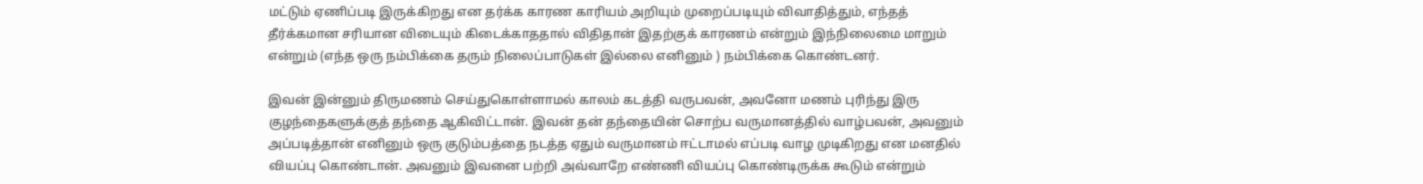மட்டும் ஏணிப்படி இருக்கிறது என தர்க்க காரண காரியம் அறியும் முறைப்படியும் விவாதித்தும், எந்தத் தீர்க்கமான சரியான விடையும் கிடைக்காததால் விதிதான் இதற்குக் காரணம் என்றும் இந்நிலைமை மாறும் என்றும் (எந்த ஒரு நம்பிக்கை தரும் நிலைப்பாடுகள் இல்லை எனினும் ) நம்பிக்கை கொண்டனர்.

இவன் இன்னும் திருமணம் செய்துகொள்ளாமல் காலம் கடத்தி வருபவன், அவனோ மணம் புரிந்து இரு குழந்தைகளுக்குத் தந்தை ஆகிவிட்டான். இவன் தன் தந்தையின் சொற்ப வருமானத்தில் வாழ்பவன், அவனும் அப்படித்தான் எனினும் ஒரு குடும்பத்தை நடத்த ஏதும் வருமானம் ஈட்டாமல் எப்படி வாழ முடிகிறது என மனதில் வியப்பு கொண்டான். அவனும் இவனை பற்றி அவ்வாறே எண்ணி வியப்பு கொண்டிருக்க கூடும் என்றும்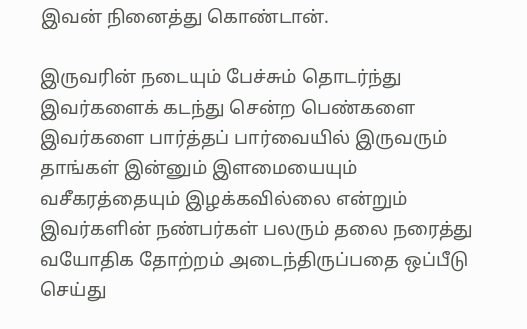இவன் நினைத்து கொண்டான்.

இருவரின் நடையும் பேச்சும் தொடர்ந்து இவர்களைக் கடந்து சென்ற பெண்களை இவர்களை பார்த்தப் பார்வையில் இருவரும் தாங்கள் இன்னும் இளமையையும் வசீகரத்தையும் இழக்கவில்லை என்றும் இவர்களின் நண்பர்கள் பலரும் தலை நரைத்து வயோதிக தோற்றம் அடைந்திருப்பதை ஒப்பீடு செய்து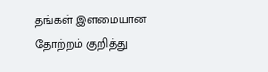தங்கள் இளமையான தோற்றம் குறித்து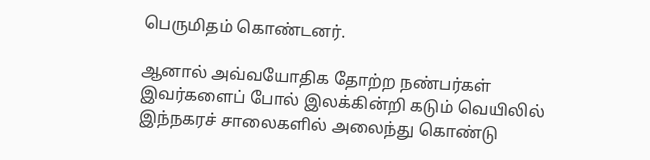பெருமிதம் கொண்டனர்.

ஆனால் அவ்வயோதிக தோற்ற நண்பர்கள் இவர்களைப் போல் இலக்கின்றி கடும் வெயிலில் இந்நகரச் சாலைகளில் அலைந்து கொண்டு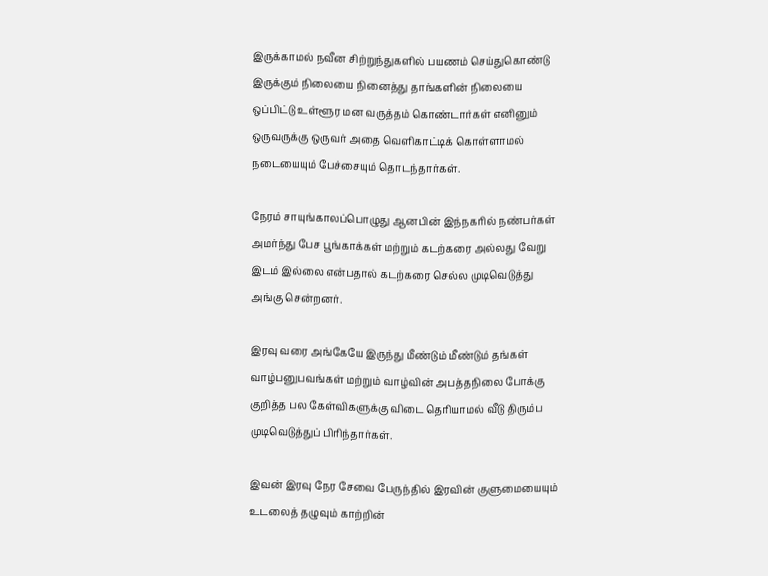இருக்காமல் நவீன சிற்றுந்துகளில் பயணம் செய்துகொண்டு இருக்கும் நிலையை நினைத்து தாங்களின் நிலையை ஒப்பிட்டு உள்ளூர மன வருத்தம் கொண்டார்கள் எனினும் ஒருவருக்கு ஒருவர் அதை வெளிகாட்டிக் கொள்ளாமல் நடையையும் பேச்சையும் தொடந்தார்கள்.

நேரம் சாயுங்காலப்பொழுது ஆனபின் இந்நகரில் நண்பர்கள் அமர்ந்து பேச பூங்காக்கள் மற்றும் கடற்கரை அல்லது வேறு இடம் இல்லை என்பதால் கடற்கரை செல்ல முடிவெடுத்து அங்கு சென்றனர்.

இரவு வரை அங்கேயே இருந்து மீண்டும் மீண்டும் தங்கள் வாழ்பனுபவங்கள் மற்றும் வாழ்வின் அபத்தநிலை போக்கு குறித்த பல கேள்விகளுக்கு விடை தெரியாமல் வீடு திரும்ப முடிவெடுத்துப் பிரிந்தார்கள்.

இவன் இரவு நேர சேவை பேருந்தில் இரவின் குளுமையையும் உடலைத் தழுவும் காற்றின்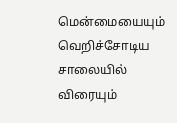மென்மையையும் வெறிச்சோடிய சாலையில் விரையும்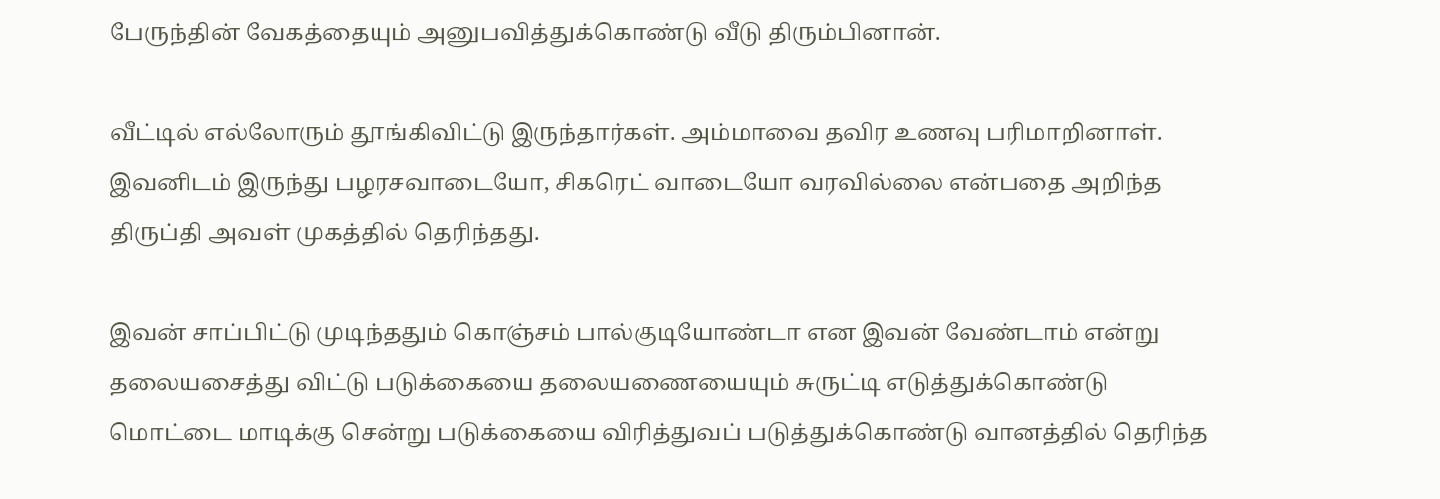பேருந்தின் வேகத்தையும் அனுபவித்துக்கொண்டு வீடு திரும்பினான்.

வீட்டில் எல்லோரும் தூங்கிவிட்டு இருந்தார்கள். அம்மாவை தவிர உணவு பரிமாறினாள். இவனிடம் இருந்து பழரசவாடையோ, சிகரெட் வாடையோ வரவில்லை என்பதை அறிந்த திருப்தி அவள் முகத்தில் தெரிந்தது.

இவன் சாப்பிட்டு முடிந்ததும் கொஞ்சம் பால்குடியோண்டா என இவன் வேண்டாம் என்று தலையசைத்து விட்டு படுக்கையை தலையணையையும் சுருட்டி எடுத்துக்கொண்டு மொட்டை மாடிக்கு சென்று படுக்கையை விரித்துவப் படுத்துக்கொண்டு வானத்தில் தெரிந்த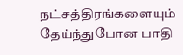நட்சத்திரங்களையும் தேய்ந்துபோன பாதி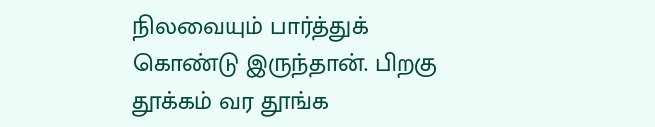நிலவையும் பார்த்துக் கொண்டு இருந்தான். பிறகு தூக்கம் வர தூங்க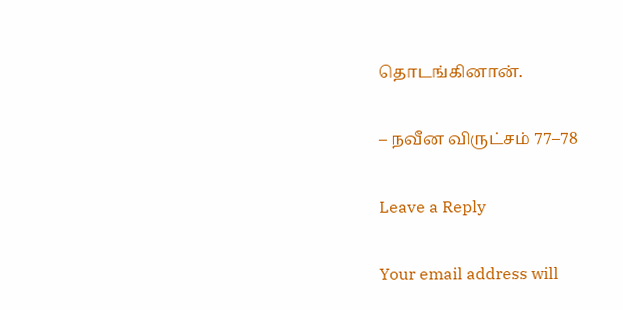தொடங்கினான்.

– நவீன விருட்சம் 77–78

Leave a Reply

Your email address will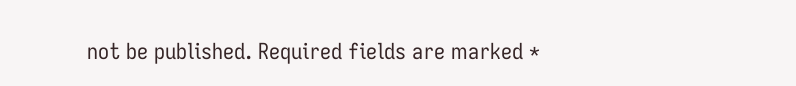not be published. Required fields are marked *